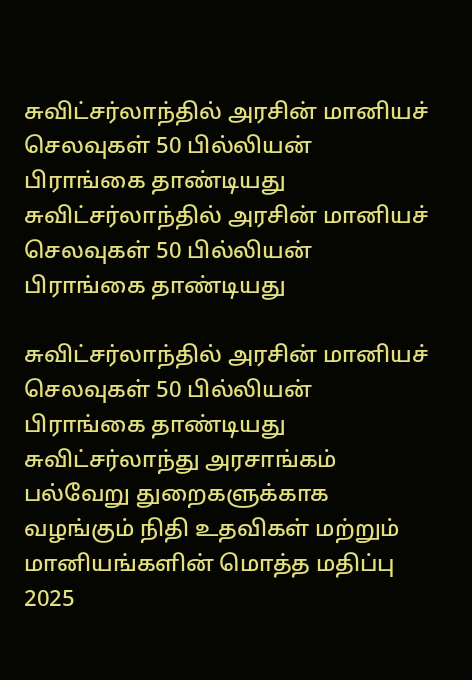சுவிட்சர்லாந்தில் அரசின் மானியச் செலவுகள் 50 பில்லியன் பிராங்கை தாண்டியது
சுவிட்சர்லாந்தில் அரசின் மானியச் செலவுகள் 50 பில்லியன் பிராங்கை தாண்டியது

சுவிட்சர்லாந்தில் அரசின் மானியச் செலவுகள் 50 பில்லியன் பிராங்கை தாண்டியது
சுவிட்சர்லாந்து அரசாங்கம் பல்வேறு துறைகளுக்காக வழங்கும் நிதி உதவிகள் மற்றும் மானியங்களின் மொத்த மதிப்பு 2025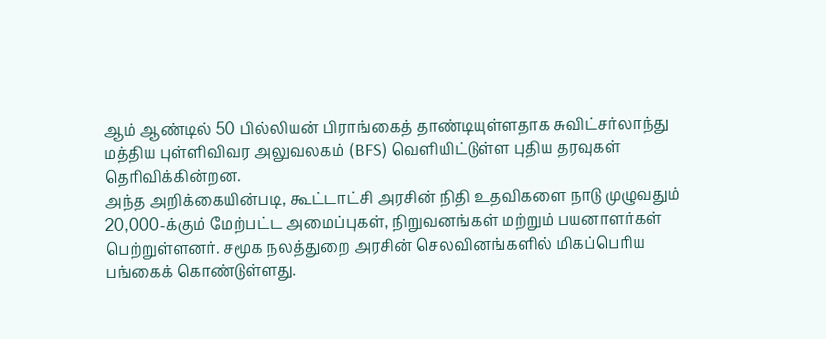ஆம் ஆண்டில் 50 பில்லியன் பிராங்கைத் தாண்டியுள்ளதாக சுவிட்சர்லாந்து மத்திய புள்ளிவிவர அலுவலகம் (BFS) வெளியிட்டுள்ள புதிய தரவுகள் தெரிவிக்கின்றன.
அந்த அறிக்கையின்படி, கூட்டாட்சி அரசின் நிதி உதவிகளை நாடு முழுவதும் 20,000-க்கும் மேற்பட்ட அமைப்புகள், நிறுவனங்கள் மற்றும் பயனாளர்கள் பெற்றுள்ளனர். சமூக நலத்துறை அரசின் செலவினங்களில் மிகப்பெரிய பங்கைக் கொண்டுள்ளது.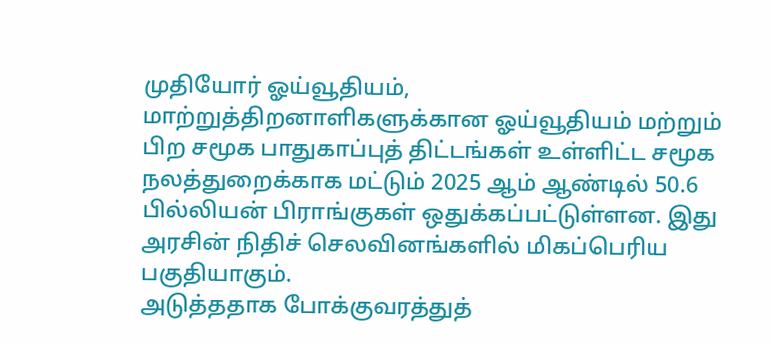முதியோர் ஓய்வூதியம், மாற்றுத்திறனாளிகளுக்கான ஓய்வூதியம் மற்றும் பிற சமூக பாதுகாப்புத் திட்டங்கள் உள்ளிட்ட சமூக நலத்துறைக்காக மட்டும் 2025 ஆம் ஆண்டில் 50.6 பில்லியன் பிராங்குகள் ஒதுக்கப்பட்டுள்ளன. இது அரசின் நிதிச் செலவினங்களில் மிகப்பெரிய பகுதியாகும்.
அடுத்ததாக போக்குவரத்துத்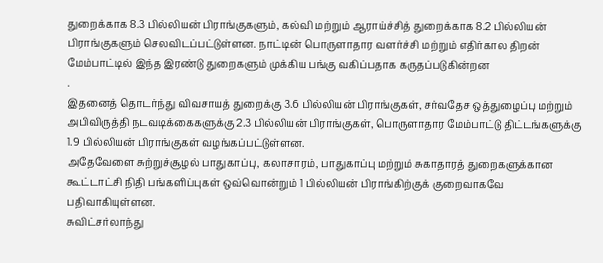துறைக்காக 8.3 பில்லியன் பிராங்குகளும், கல்வி மற்றும் ஆராய்ச்சித் துறைக்காக 8.2 பில்லியன் பிராங்குகளும் செலவிடப்பட்டுள்ளன. நாட்டின் பொருளாதார வளர்ச்சி மற்றும் எதிர்கால திறன் மேம்பாட்டில் இந்த இரண்டு துறைகளும் முக்கிய பங்கு வகிப்பதாக கருதப்படுகின்றன
.
இதனைத் தொடர்ந்து விவசாயத் துறைக்கு 3.6 பில்லியன் பிராங்குகள், சர்வதேச ஒத்துழைப்பு மற்றும் அபிவிருத்தி நடவடிக்கைகளுக்கு 2.3 பில்லியன் பிராங்குகள், பொருளாதார மேம்பாட்டு திட்டங்களுக்கு 1.9 பில்லியன் பிராங்குகள் வழங்கப்பட்டுள்ளன.
அதேவேளை சுற்றுச்சூழல் பாதுகாப்பு, கலாசாரம், பாதுகாப்பு மற்றும் சுகாதாரத் துறைகளுக்கான கூட்டாட்சி நிதி பங்களிப்புகள் ஒவ்வொன்றும் 1 பில்லியன் பிராங்கிற்குக் குறைவாகவே பதிவாகியுள்ளன.
சுவிட்சர்லாந்து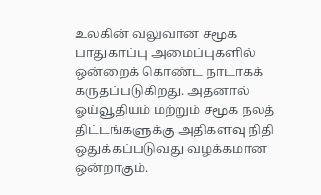உலகின் வலுவான சமூக பாதுகாப்பு அமைப்புகளில் ஒன்றைக் கொண்ட நாடாகக் கருதப்படுகிறது. அதனால் ஓய்வூதியம் மற்றும் சமூக நலத் திட்டங்களுக்கு அதிகளவு நிதி ஒதுக்கப்படுவது வழக்கமான ஒன்றாகும்.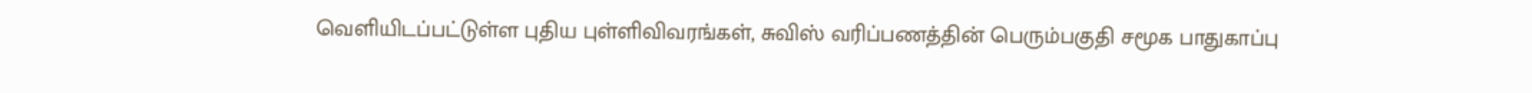வெளியிடப்பட்டுள்ள புதிய புள்ளிவிவரங்கள், சுவிஸ் வரிப்பணத்தின் பெரும்பகுதி சமூக பாதுகாப்பு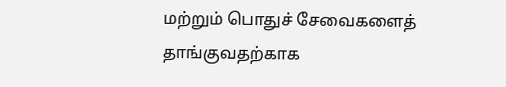மற்றும் பொதுச் சேவைகளைத் தாங்குவதற்காக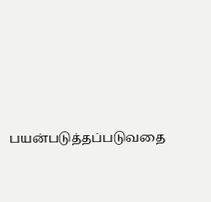பயன்படுத்தப்படுவதை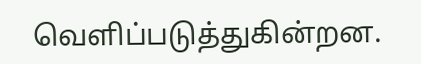வெளிப்படுத்துகின்றன.